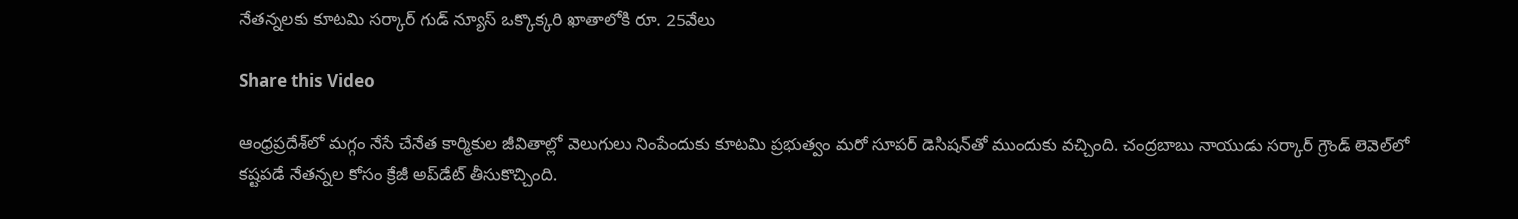నేతన్నలకు కూటమి సర్కార్ గుడ్ న్యూస్ ఒక్కొక్కరి ఖాతాలోకి రూ. 25వేలు

Share this Video

ఆంధ్రప్రదేశ్‌లో మగ్గం నేసే చేనేత కార్మికుల జీవితాల్లో వెలుగులు నింపేందుకు కూటమి ప్రభుత్వం మరో సూపర్ డెసిషన్‌తో ముందుకు వచ్చింది. చంద్రబాబు నాయుడు సర్కార్ గ్రౌండ్ లెవెల్‌లో కష్టపడే నేతన్నల కోసం క్రేజీ అప్‌డేట్ తీసుకొచ్చింది.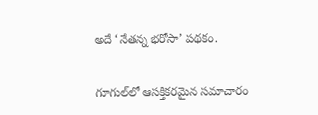అదే ‘నేతన్న భరోసా’ పథకం.

గూగుల్‌లో ఆసక్తికరమైన సమాచారం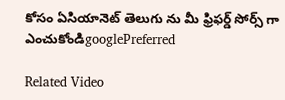కోసం ఏసియానెట్ తెలుగు ను మీ ఫ్రిఫర్డ్ సోర్స్ గా ఎంచుకోండిgooglePreferred

Related Video